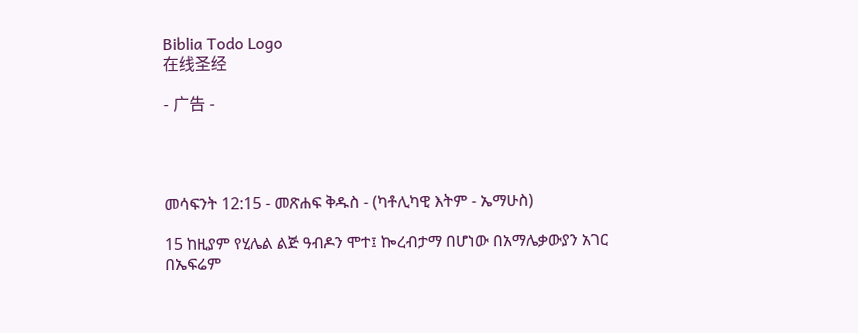Biblia Todo Logo
在线圣经

- 广告 -




መሳፍንት 12:15 - መጽሐፍ ቅዱስ - (ካቶሊካዊ እትም - ኤማሁስ)

15 ከዚያም የሂሌል ልጅ ዓብዶን ሞተ፤ ኰረብታማ በሆነው በአማሌቃውያን አገር በኤፍሬም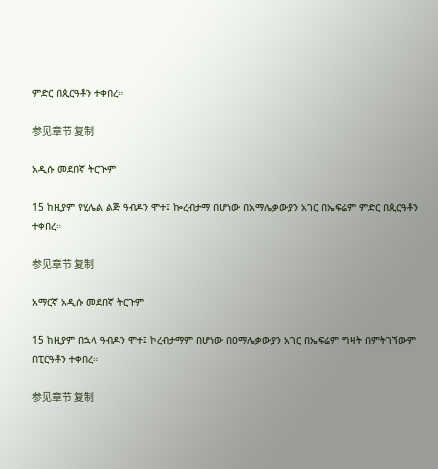ምድር በጲርዓቶን ተቀበረ።

参见章节 复制

አዲሱ መደበኛ ትርጒም

15 ከዚያም የሂሌል ልጅ ዓብዶን ሞተ፤ ኰረብታማ በሆነው በአማሌቃውያን አገር በኤፍሬም ምድር በጲርዓቶን ተቀበረ።

参见章节 复制

አማርኛ አዲሱ መደበኛ ትርጉም

15 ከዚያም በኋላ ዓብዶን ሞተ፤ ኮረብታማም በሆነው በዐማሌቃውያን አገር በኤፍሬም ግዛት በምትገኘውም በፒርዓቶን ተቀበረ።

参见章节 复制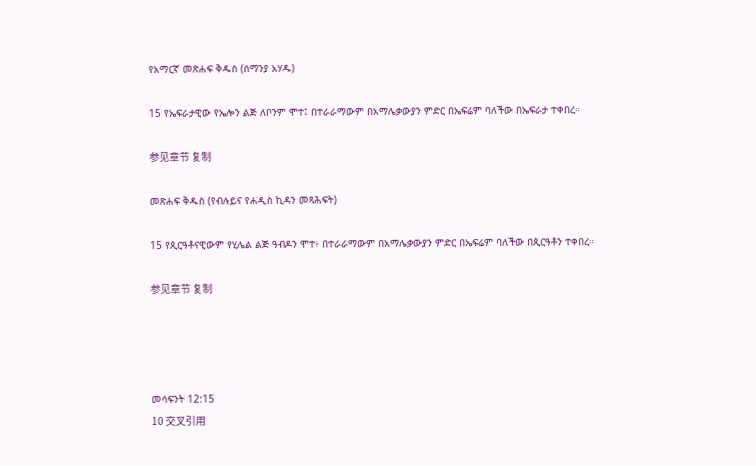የአማርኛ መጽሐፍ ቅዱስ (ሰማንያ አሃዱ)

15 የኤፍራታዊው የኤሎን ልጅ ለቦንም ሞተ፤ በተራራማውም በአማሌቃውያን ምድር በኤፍሬም ባለችው በኤፍራታ ተቀበረ።

参见章节 复制

መጽሐፍ ቅዱስ (የብሉይና የሐዲስ ኪዳን መጻሕፍት)

15 የጲርዓቶናዊውም የሂሌል ልጅ ዓብዶን ሞተ፥ በተራራማውም በአማሌቃውያን ምድር በኤፍሬም ባለችው በጲርዓቶን ተቀበረ።

参见章节 复制




መሳፍንት 12:15
10 交叉引用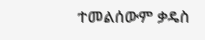ተመልሰውም ቃዴስ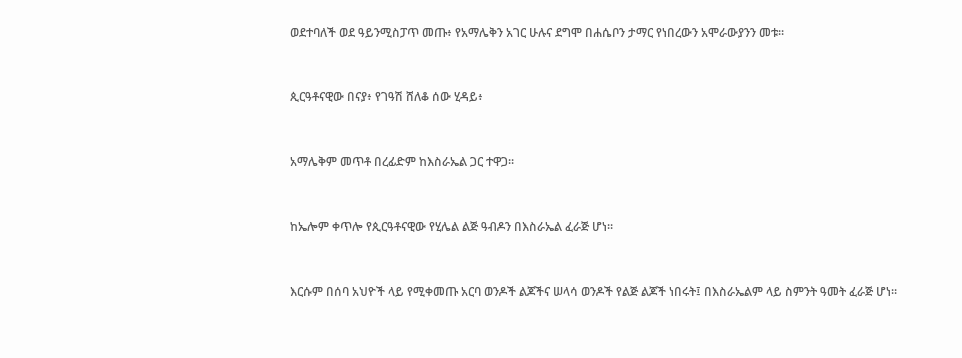ወደተባለች ወደ ዓይንሚስፓጥ መጡ፥ የአማሌቅን አገር ሁሉና ደግሞ በሐሴቦን ታማር የነበረውን አሞራውያንን መቱ።


ጲርዓቶናዊው በናያ፥ የገዓሽ ሸለቆ ሰው ሂዳይ፥


አማሌቅም መጥቶ በረፊድም ከእስራኤል ጋር ተዋጋ።


ከኤሎም ቀጥሎ የጲርዓቶናዊው የሂሌል ልጅ ዓብዶን በእስራኤል ፈራጅ ሆነ።


እርሱም በሰባ አህዮች ላይ የሚቀመጡ አርባ ወንዶች ልጆችና ሠላሳ ወንዶች የልጅ ልጆች ነበሩት፤ በእስራኤልም ላይ ስምንት ዓመት ፈራጅ ሆነ።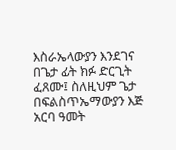እስራኤላውያን እንደገና በጌታ ፊት ክፉ ድርጊት ፈጸሙ፤ ስለዚህም ጌታ በፍልስጥኤማውያን እጅ አርባ ዓመት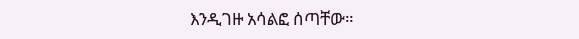እንዲገዙ አሳልፎ ሰጣቸው።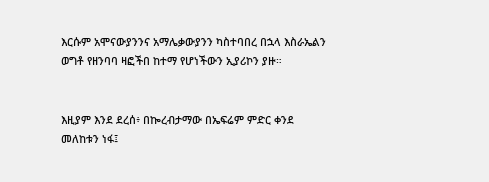እርሱም አሞናውያንንና አማሌቃውያንን ካስተባበረ በኋላ እስራኤልን ወግቶ የዘንባባ ዛፎችበ ከተማ የሆነችውን ኢያሪኮን ያዙ።


እዚያም እንደ ደረሰ፥ በኰረብታማው በኤፍሬም ምድር ቀንደ መለከቱን ነፋ፤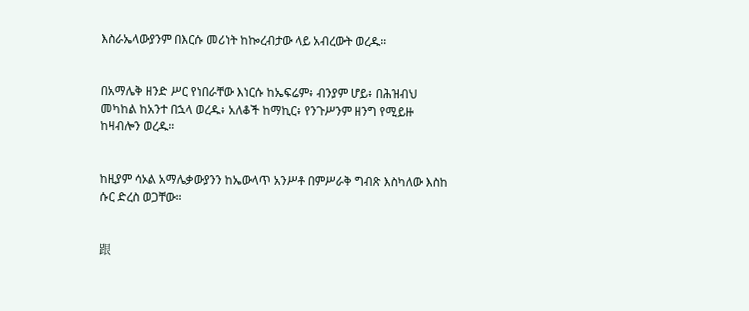እስራኤላውያንም በእርሱ መሪነት ከኰረብታው ላይ አብረውት ወረዱ።


በአማሌቅ ዘንድ ሥር የነበራቸው እነርሱ ከኤፍሬም፥ ብንያም ሆይ፥ በሕዝብህ መካከል ከአንተ በኋላ ወረዱ፥ አለቆች ከማኪር፥ የንጉሥንም ዘንግ የሚይዙ ከዛብሎን ወረዱ።


ከዚያም ሳኦል አማሌቃውያንን ከኤውላጥ አንሥቶ በምሥራቅ ግብጽ እስካለው እስከ ሱር ድረስ ወጋቸው።


跟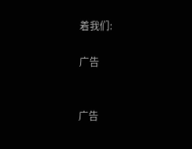着我们:

广告


广告